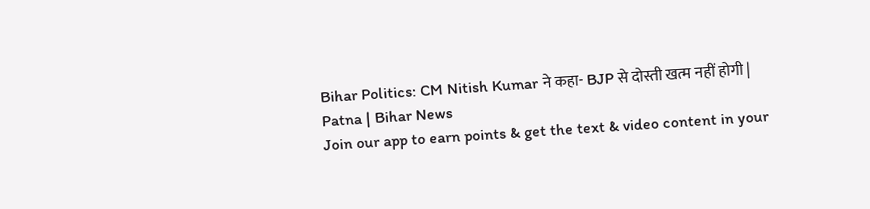Bihar Politics: CM Nitish Kumar ने कहा- BJP से दोस्ती खत्म नहीं होगी | Patna | Bihar News
Join our app to earn points & get the text & video content in your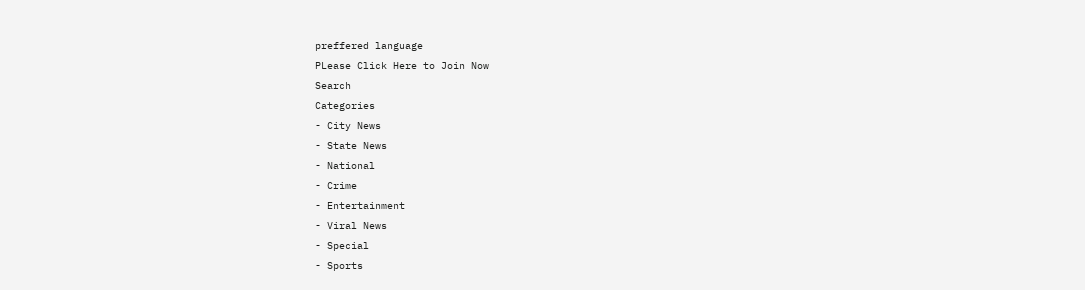preffered language
PLease Click Here to Join Now
Search
Categories
- City News
- State News
- National
- Crime
- Entertainment
- Viral News
- Special
- Sports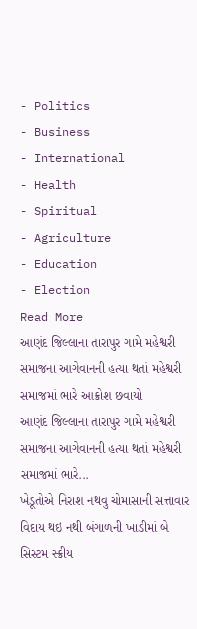- Politics
- Business
- International
- Health
- Spiritual
- Agriculture
- Education
- Election
Read More
આણંદ જિલ્લાના તારાપુર ગામે મહેશ્વરી સમાજના આગેવાનની હત્યા થતાં મહેશ્વરી સમાજમાં ભારે આક્રોશ છવાયો
આણંદ જિલ્લાના તારાપુર ગામે મહેશ્વરી સમાજના આગેવાનની હત્યા થતાં મહેશ્વરી સમાજમાં ભારે...
ખેડૂતોએ નિરાશ નથવુ ચોમાસાની સત્તાવાર વિદાય થઇ નથી બંગાળની ખાડીમાં બે સિસ્ટમ સ્ક્રીય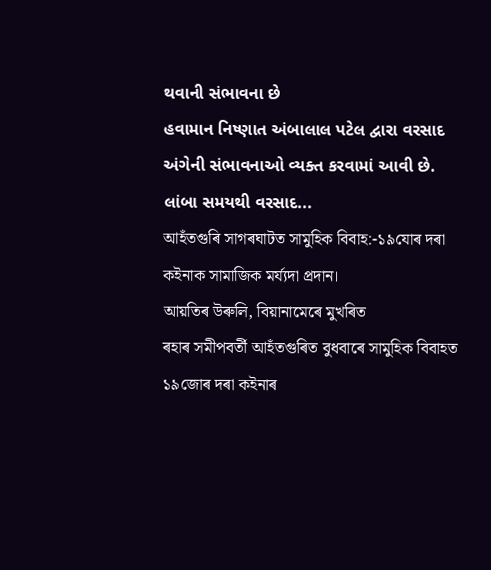થવાની સંભાવના છે
હવામાન નિષ્ણાત અંબાલાલ પટેલ દ્વારા વરસાદ અંગેની સંભાવનાઓ વ્યક્ત કરવામાં આવી છે. લાંબા સમયથી વરસાદ...
আহঁতগুৰি সাগৰঘাটত সামুহিক বিবাহ:-১৯যোৰ দৰা কইনাক সামাজিক মৰ্য্যদা প্ৰদান।
আয়তিৰ উৰুলি, বিয়ানামেৰে মুখৰিত
ৰহাৰ সমীপবৰ্তী আহঁতগুৰিত বুধবাৰে সামুহিক বিবাহত ১৯জোৰ দৰা কইনাৰ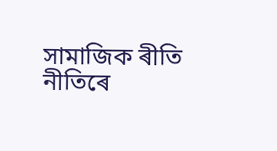সামাজিক ৰীতি নীতিৰে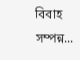বিবাহ সম্পন্ন...